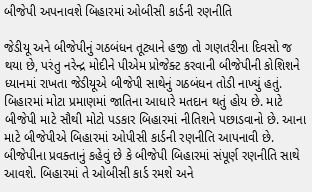બીજેપી અપનાવશે બિહારમાં ઓબીસી કાર્ડની રણનીતિ

જેડીયૂ અને બીજેપીનું ગઠબંધન તૂટ્યાને હજી તો ગણતરીના દિવસો જ થયા છે, પરંતુ નરેન્દ્ર મોદીને પીએમ પ્રોજેક્ટ કરવાની બીજેપીની કોશિશને ધ્યાનમાં રાખતા જેડીયૂએ બીજેપી સાથેનું ગઠબંધન તોડી નાખ્યું હતું.
બિહારમાં મોટા પ્રમાણમાં જાતિના આધારે મતદાન થતું હોય છે. માટે બીજેપી માટે સૌથી મોટો પડકાર બિહારમાં નીતિશને પછાડવાનો છે. આના માટે બીજેપીએ બિહારમાં ઓપીસી કાર્ડની રણનીતિ આપનાવી છે.
બીજેપીના પ્રવક્તાનું કહેવું છે કે બીજેપી બિહારમાં સંપૂર્ણ રણનીતિ સાથે આવશે. બિહારમાં તે ઓબીસી કાર્ડ રમશે અને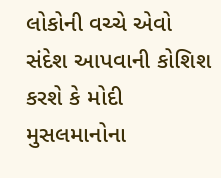લોકોની વચ્ચે એવો સંદેશ આપવાની કોશિશ કરશે કે મોદી મુસલમાનોના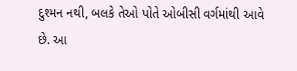દુશ્મન નથી, બલકે તેઓ પોતે ઓબીસી વર્ગમાંથી આવે છે. આ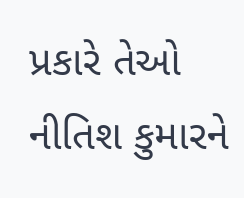પ્રકારે તેઓ નીતિશ કુમારને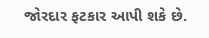જોરદાર ફટકાર આપી શકે છે.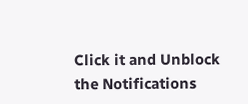Click it and Unblock the Notifications